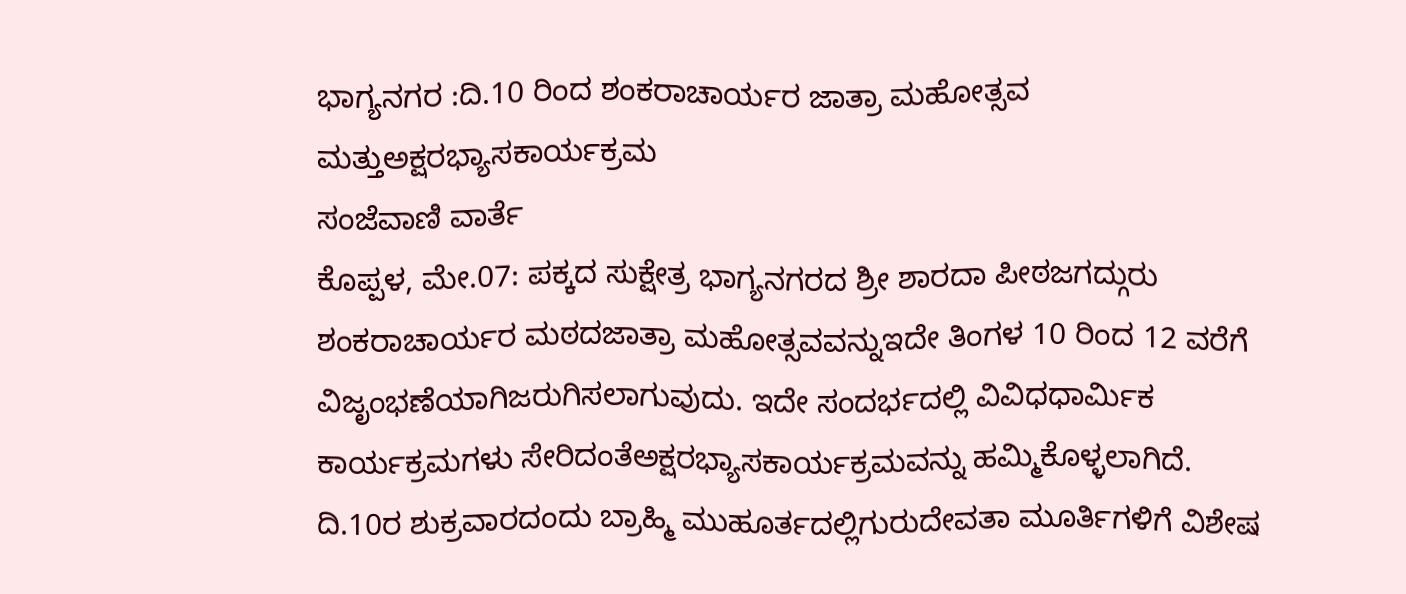ಭಾಗ್ಯನಗರ :ದಿ.10 ರಿಂದ ಶಂಕರಾಚಾರ್ಯರ ಜಾತ್ರಾ ಮಹೋತ್ಸವ ಮತ್ತುಅಕ್ಷರಭ್ಯಾಸಕಾರ್ಯಕ್ರಮ
ಸಂಜೆವಾಣಿ ವಾರ್ತೆ
ಕೊಪ್ಪಳ, ಮೇ.07: ಪಕ್ಕದ ಸುಕ್ಷೇತ್ರ ಭಾಗ್ಯನಗರದ ಶ್ರೀ ಶಾರದಾ ಪೀಠಜಗದ್ಗುರು ಶಂಕರಾಚಾರ್ಯರ ಮಠದಜಾತ್ರಾ ಮಹೋತ್ಸವವನ್ನುಇದೇ ತಿಂಗಳ 10 ರಿಂದ 12 ವರೆಗೆ ವಿಜೃಂಭಣೆಯಾಗಿಜರುಗಿಸಲಾಗುವುದು. ಇದೇ ಸಂದರ್ಭದಲ್ಲಿ ವಿವಿಧಧಾರ್ಮಿಕ ಕಾರ್ಯಕ್ರಮಗಳು ಸೇರಿದಂತೆಅಕ್ಷರಭ್ಯಾಸಕಾರ್ಯಕ್ರಮವನ್ನು ಹಮ್ಮಿಕೊಳ್ಳಲಾಗಿದೆ.
ದಿ.10ರ ಶುಕ್ರವಾರದಂದು ಬ್ರಾಹ್ಮಿ ಮುಹೂರ್ತದಲ್ಲಿಗುರುದೇವತಾ ಮೂರ್ತಿಗಳಿಗೆ ವಿಶೇಷ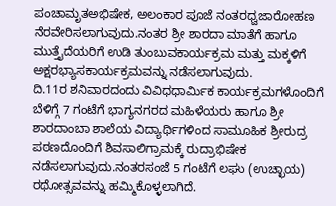ಪಂಚಾಮೃತಅಭಿಷೇಕ, ಅಲಂಕಾರ ಪೂಜೆ ನಂತರಧ್ವಜಾರೋಹಣ ನೆರವೇರಿಸಲಾಗುವುದು.ನಂತರ ಶ್ರೀ ಶಾರದಾ ಮಾತೆಗೆ ಹಾಗೂ ಮುತ್ತೈದೆಯರಿಗೆ ಉಡಿ ತುಂಬುವಕಾರ್ಯಕ್ರಮ ಮತ್ತು ಮಕ್ಕಳಿಗೆ ಅಕ್ಷರಭ್ಯಾಸಕಾರ್ಯಕ್ರಮವನ್ನು ನಡೆಸಲಾಗುವುದು.
ದಿ.11ರ ಶನಿವಾರದಂದು ವಿವಿಧಧಾರ್ಮಿಕ ಕಾರ್ಯಕ್ರಮಗಳೊಂದಿಗೆ ಬೆಳಿಗ್ಗೆ 7 ಗಂಟೆಗೆ ಭಾಗ್ಯನಗರದ ಮಹಿಳೆಯರು ಹಾಗೂ ಶ್ರೀ ಶಾರದಾಂಬಾ ಶಾಲೆಯ ವಿದ್ಯಾರ್ಥಿಗಳಿಂದ ಸಾಮೂಹಿಕ ಶ್ರೀರುದ್ರ ಪಠಣದೊಂದಿಗೆ ಶಿವಸಾಲಿಗ್ರಾಮಕ್ಕೆ ರುದ್ರಾಭಿಷೇಕ ನಡೆಸಲಾಗುವುದು.ನಂತರಸಂಜೆ 5 ಗಂಟೆಗೆ ಲಘು (ಉಚ್ಛಾಯ) ರಥೋತ್ಸವವನ್ನು ಹಮ್ಮಿಕೊಳ್ಳಲಾಗಿದೆ.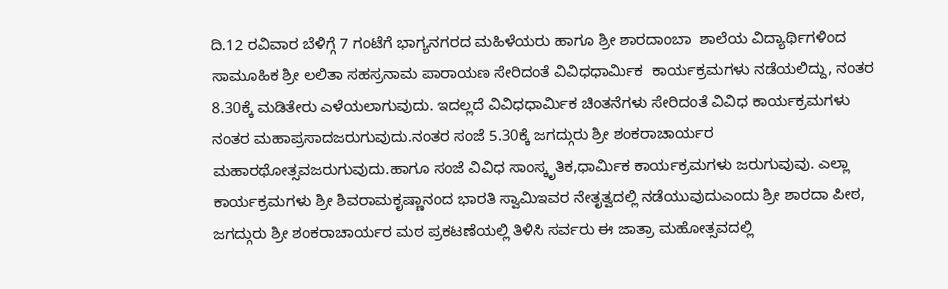ದಿ.12 ರವಿವಾರ ಬೆಳಿಗ್ಗೆ 7 ಗಂಟೆಗೆ ಭಾಗ್ಯನಗರದ ಮಹಿಳೆಯರು ಹಾಗೂ ಶ್ರೀ ಶಾರದಾಂಬಾ  ಶಾಲೆಯ ವಿದ್ಯಾರ್ಥಿಗಳಿಂದ ಸಾಮೂಹಿಕ ಶ್ರೀ ಲಲಿತಾ ಸಹಸ್ರನಾಮ ಪಾರಾಯಣ ಸೇರಿದಂತೆ ವಿವಿಧಧಾರ್ಮಿಕ  ಕಾರ್ಯಕ್ರಮಗಳು ನಡೆಯಲಿದ್ದು, ನಂತರ 8.30ಕ್ಕೆ ಮಡಿತೇರು ಎಳೆಯಲಾಗುವುದು. ಇದಲ್ಲದೆ ವಿವಿಧಧಾರ್ಮಿಕ ಚಿಂತನೆಗಳು ಸೇರಿದಂತೆ ವಿವಿಧ ಕಾರ್ಯಕ್ರಮಗಳು ನಂತರ ಮಹಾಪ್ರಸಾದಜರುಗುವುದು.ನಂತರ ಸಂಜೆ 5.30ಕ್ಕೆ ಜಗದ್ಗುರು ಶ್ರೀ ಶಂಕರಾಚಾರ್ಯರ ಮಹಾರಥೋತ್ಸವಜರುಗುವುದು.ಹಾಗೂ ಸಂಜೆ ವಿವಿಧ ಸಾಂಸ್ಕೃತಿಕ,ಧಾರ್ಮಿಕ ಕಾರ್ಯಕ್ರಮಗಳು ಜರುಗುವುವು. ಎಲ್ಲಾ ಕಾರ್ಯಕ್ರಮಗಳು ಶ್ರೀ ಶಿವರಾಮಕೃಷ್ಣಾನಂದ ಭಾರತಿ ಸ್ವಾಮಿಇವರ ನೇತೃತ್ವದಲ್ಲಿ ನಡೆಯುವುದುಎಂದು ಶ್ರೀ ಶಾರದಾ ಪೀಠ, ಜಗದ್ಗುರು ಶ್ರೀ ಶಂಕರಾಚಾರ್ಯರ ಮಠ ಪ್ರಕಟಣೆಯಲ್ಲಿ ತಿಳಿಸಿ ಸರ್ವರು ಈ ಜಾತ್ರಾ ಮಹೋತ್ಸವದಲ್ಲಿ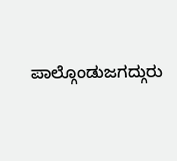ಪಾಲ್ಗೊಂಡುಜಗದ್ಗುರು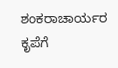ಶಂಕರಾಚಾರ್ಯರ ಕೃಪೆಗೆ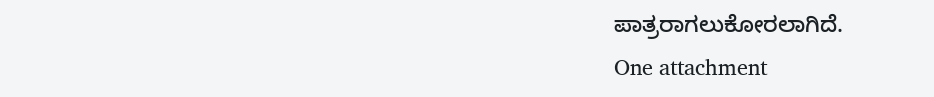ಪಾತ್ರರಾಗಲುಕೋರಲಾಗಿದೆ.
One attachment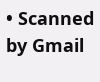• Scanned by Gmail